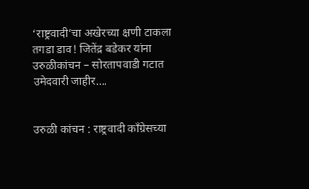‘राष्ट्रवादी’चा अखेरच्या क्षणी टाकला तगडा डाव! जितेंद्र बडेकर यांना उरुळीकांचन – सोरतापवाडी गटात उमेदवारी जाहीर….


उरुळी कांचन : राष्ट्रवादी काँग्रेसच्या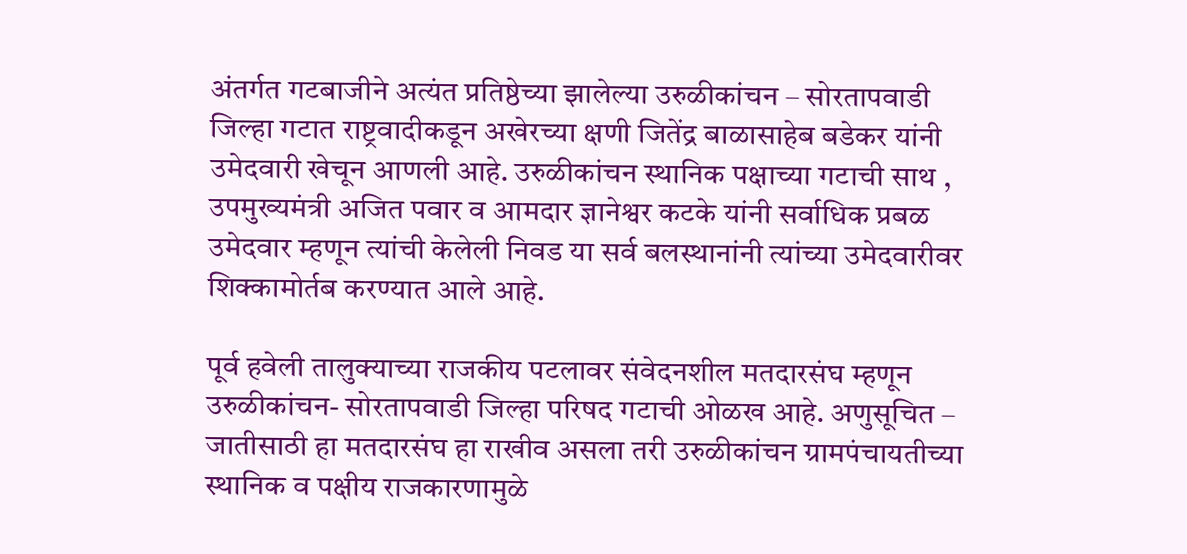अंतर्गत गटबाजीने अत्यंत प्रतिष्ठेच्या झालेल्या उरुळीकांचन – सोरतापवाडी जिल्हा गटात राष्ट्रवादीकडून अखेरच्या क्षणी जितेंद्र बाळासाहेब बडेकर यांनी उमेदवारी खेचून आणली आहे. उरुळीकांचन स्थानिक पक्षाच्या गटाची साथ , उपमुख्यमंत्री अजित पवार व आमदार ज्ञानेश्वर कटके यांनी सर्वाधिक प्रबळ उमेदवार म्हणून त्यांची केलेली निवड या सर्व बलस्थानांनी त्यांच्या उमेदवारीवर शिक्कामोर्तब करण्यात आले आहे.

पूर्व हवेली तालुक्याच्या राजकीय पटलावर संवेदनशील मतदारसंघ म्हणून उरुळीकांचन- सोरतापवाडी जिल्हा परिषद गटाची ओळख आहे. अणुसूचित – जातीसाठी हा मतदारसंघ हा राखीव असला तरी उरुळीकांचन ग्रामपंचायतीच्या स्थानिक व पक्षीय राजकारणामुळे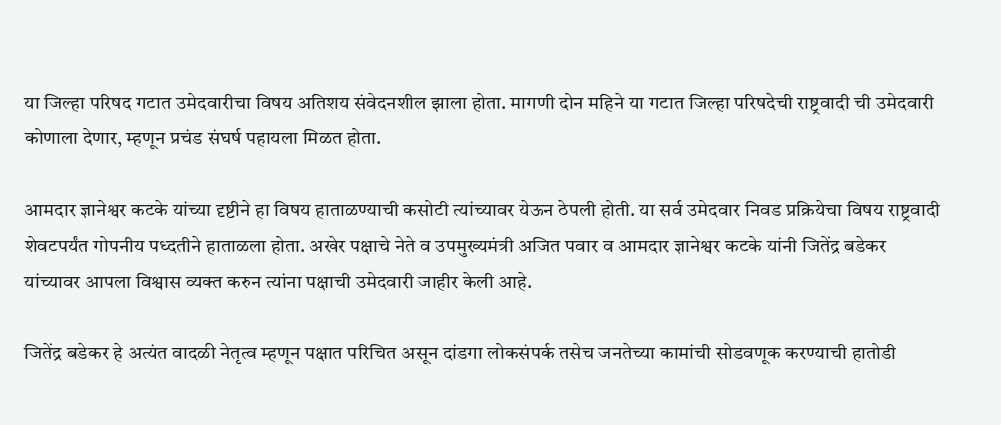या जिल्हा परिषद गटात उमेदवारीचा विषय अतिशय संवेदनशील झाला होता. मागणी दोन महिने या गटात जिल्हा परिषदेची राष्ट्रवादी ची उमेदवारी कोणाला देणार, म्हणून प्रचंड संघर्ष पहायला मिळत होता.

आमदार ज्ञानेश्वर कटके यांच्या दृष्टीने हा विषय हाताळण्याची कसोटी त्यांच्यावर येऊन ठेपली होती. या सर्व उमेदवार निवड प्रक्रियेचा विषय राष्ट्रवादी शेवटपर्यंत गोपनीय पध्दतीने हाताळला होता. अखेर पक्षाचे नेते व उपमुख्यमंत्री अजित पवार व आमदार ज्ञानेश्वर कटके यांनी जितेंद्र बडेकर यांच्यावर आपला विश्वास व्यक्त करुन त्यांना पक्षाची उमेदवारी जाहीर केली आहे.

जितेंद्र बडेकर हे अत्यंत वादळी नेतृत्व म्हणून पक्षात परिचित असून दांडगा लोकसंपर्क तसेच जनतेच्या कामांची सोडवणूक करण्याची हातोडी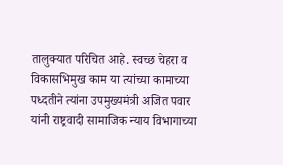तालुक्यात परिचित आहे. स्वच्छ चेहरा व विकासभिमुख काम या त्यांच्या कामाच्या पध्दतीने त्यांना उपमुख्यमंत्री अजित पवार यांनी राष्ट्रवादी सामाजिक न्याय विभागाच्या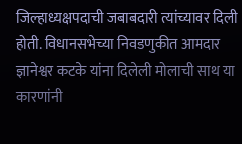जिल्हाध्यक्षपदाची जबाबदारी त्यांच्यावर दिली होती. विधानसभेच्या निवडणुकीत आमदार ज्ञानेश्वर कटके यांना दिलेली मोलाची साथ या कारणांनी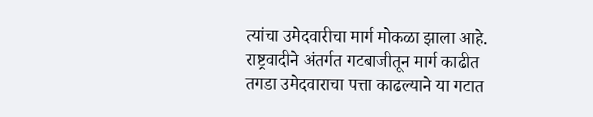त्यांचा उमेदवारीचा मार्ग मोकळा झाला आहे. राष्ट्रवादीने अंतर्गत गटबाजीतून मार्ग काढीत तगडा उमेदवाराचा पत्ता काढल्याने या गटात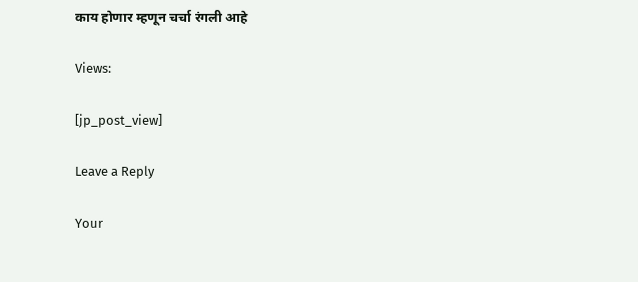काय होणार म्हणून चर्चा रंगली आहे

Views:

[jp_post_view]

Leave a Reply

Your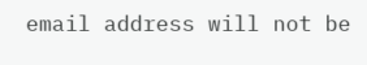email address will not be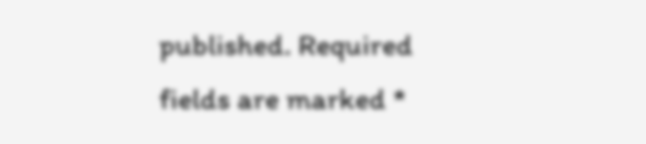published. Required fields are marked *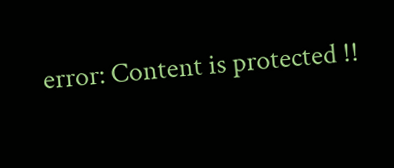error: Content is protected !!